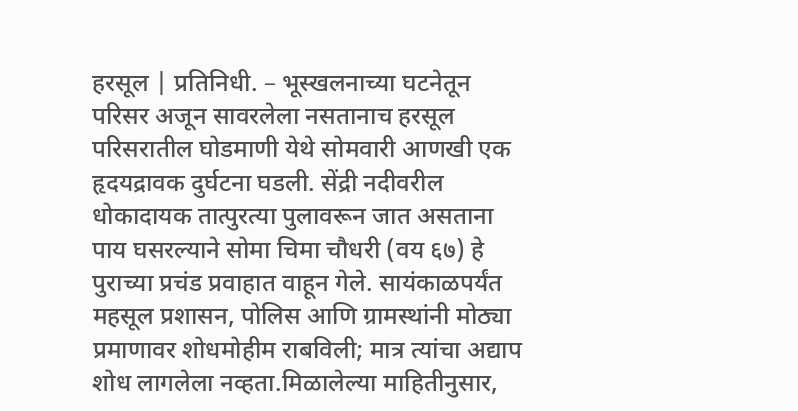हरसूल | प्रतिनिधी. – भूस्खलनाच्या घटनेतून परिसर अजून सावरलेला नसतानाच हरसूल परिसरातील घोडमाणी येथे सोमवारी आणखी एक हृदयद्रावक दुर्घटना घडली. सेंद्री नदीवरील धोकादायक तात्पुरत्या पुलावरून जात असताना पाय घसरल्याने सोमा चिमा चौधरी (वय ६७) हे पुराच्या प्रचंड प्रवाहात वाहून गेले. सायंकाळपर्यंत महसूल प्रशासन, पोलिस आणि ग्रामस्थांनी मोठ्या प्रमाणावर शोधमोहीम राबविली; मात्र त्यांचा अद्याप शोध लागलेला नव्हता.मिळालेल्या माहितीनुसार,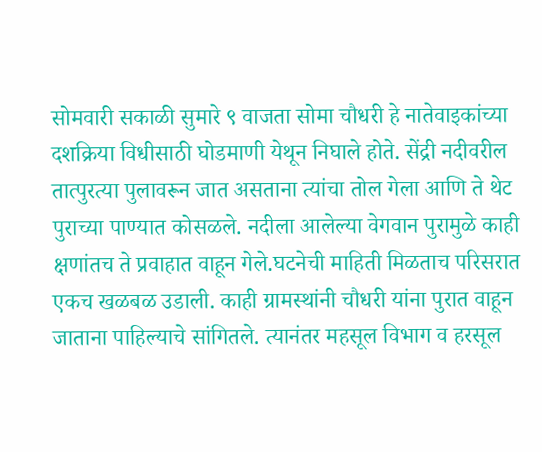सोमवारी सकाळी सुमारे ९ वाजता सोमा चौधरी हे नातेवाइकांच्या दशक्रिया विधीसाठी घोडमाणी येथून निघाले होते. सेंद्री नदीवरील तात्पुरत्या पुलावरून जात असताना त्यांचा तोल गेला आणि ते थेट पुराच्या पाण्यात कोसळले. नदीला आलेल्या वेगवान पुरामुळे काही क्षणांतच ते प्रवाहात वाहून गेले.घटनेची माहिती मिळताच परिसरात एकच खळबळ उडाली. काही ग्रामस्थांनी चौधरी यांना पुरात वाहून जाताना पाहिल्याचे सांगितले. त्यानंतर महसूल विभाग व हरसूल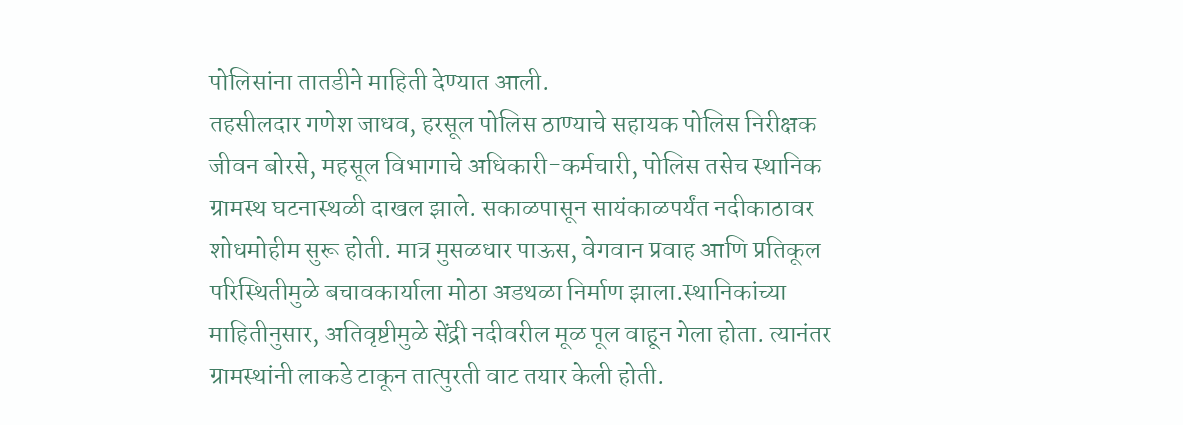पोलिसांना तातडीने माहिती देण्यात आली.
तहसीलदार गणेश जाधव, हरसूल पोलिस ठाण्याचे सहायक पोलिस निरीक्षक जीवन बोरसे, महसूल विभागाचे अधिकारी-कर्मचारी, पोलिस तसेच स्थानिक ग्रामस्थ घटनास्थळी दाखल झाले. सकाळपासून सायंकाळपर्यंत नदीकाठावर शोधमोहीम सुरू होती. मात्र मुसळधार पाऊस, वेगवान प्रवाह आणि प्रतिकूल परिस्थितीमुळे बचावकार्याला मोठा अडथळा निर्माण झाला.स्थानिकांच्या माहितीनुसार, अतिवृष्टीमुळे सेंद्री नदीवरील मूळ पूल वाहून गेला होता. त्यानंतर ग्रामस्थांनी लाकडे टाकून तात्पुरती वाट तयार केली होती.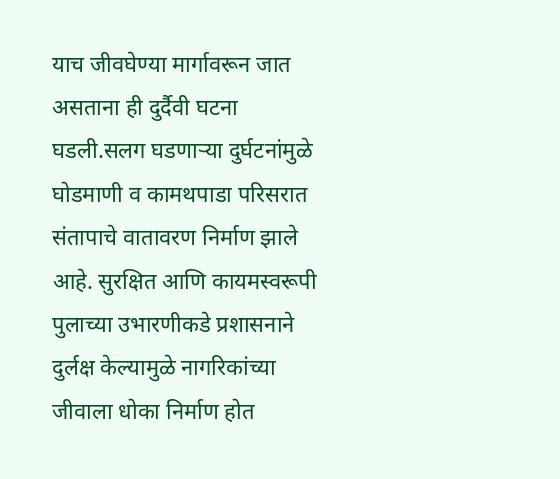याच जीवघेण्या मार्गावरून जात असताना ही दुर्दैवी घटना घडली.सलग घडणाऱ्या दुर्घटनांमुळे घोडमाणी व कामथपाडा परिसरात संतापाचे वातावरण निर्माण झाले आहे. सुरक्षित आणि कायमस्वरूपी पुलाच्या उभारणीकडे प्रशासनाने दुर्लक्ष केल्यामुळे नागरिकांच्या जीवाला धोका निर्माण होत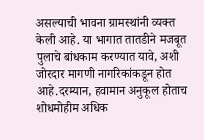असल्याची भावना ग्रामस्थांनी व्यक्त केली आहे. या भागात तातडीने मजबूत पुलाचे बांधकाम करण्यात यावे, अशी जोरदार मागणी नागरिकांकडून होत आहे.दरम्यान, हवामान अनुकूल होताच शोधमोहीम अधिक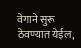वेगाने सुरू ठेवण्यात येईल,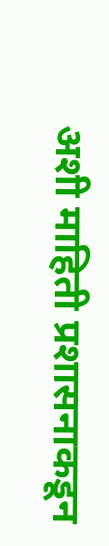अशी माहिती प्रशासनाकडून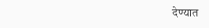देण्यात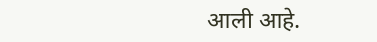आली आहे.